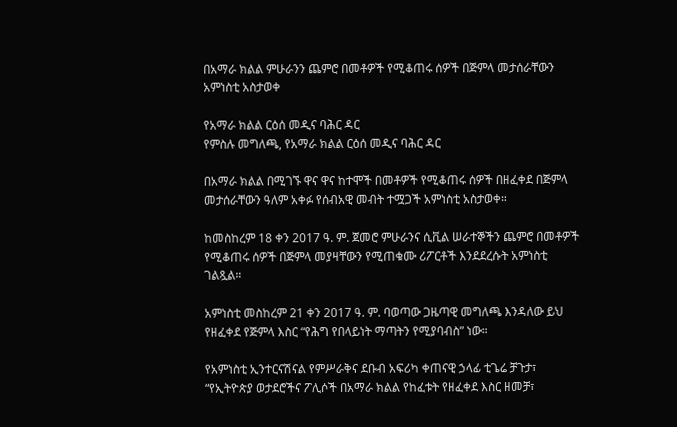በአማራ ክልል ምሁራንን ጨምሮ በመቶዎች የሚቆጠሩ ሰዎች በጅምላ መታሰራቸውን አምነስቲ አስታወቀ

የአማራ ክልል ርዕሰ መዲና ባሕር ዳር
የምስሉ መግለጫ, የአማራ ክልል ርዕሰ መዲና ባሕር ዳር

በአማራ ክልል በሚገኙ ዋና ዋና ከተሞች በመቶዎች የሚቆጠሩ ሰዎች በዘፈቀደ በጅምላ መታሰራቸውን ዓለም አቀፉ የሰብአዊ መብት ተሟጋች አምነስቲ አስታወቀ።

ከመስከረም 18 ቀን 2017 ዓ. ም. ጀመሮ ምሁራንና ሲቪል ሠራተኞችን ጨምሮ በመቶዎች የሚቆጠሩ ሰዎች በጅምላ መያዛቸውን የሚጠቁሙ ሪፖርቶች እንደደረሱት አምነስቲ ገልጿል።

አምነስቲ መስከረም 21 ቀን 2017 ዓ. ም. ባወጣው ጋዜጣዊ መግለጫ እንዳለው ይህ የዘፈቀደ የጅምላ እስር “የሕግ የበላይነት ማጣትን የሚያባብስ” ነው።

የአምነስቲ ኢንተርናሽናል የምሥራቅና ደቡብ አፍሪካ ቀጠናዊ ኃላፊ ቲጌሬ ቻጉታ፣ “የኢትዮጵያ ወታደሮችና ፖሊሶች በአማራ ክልል የከፈቱት የዘፈቀደ እስር ዘመቻ፣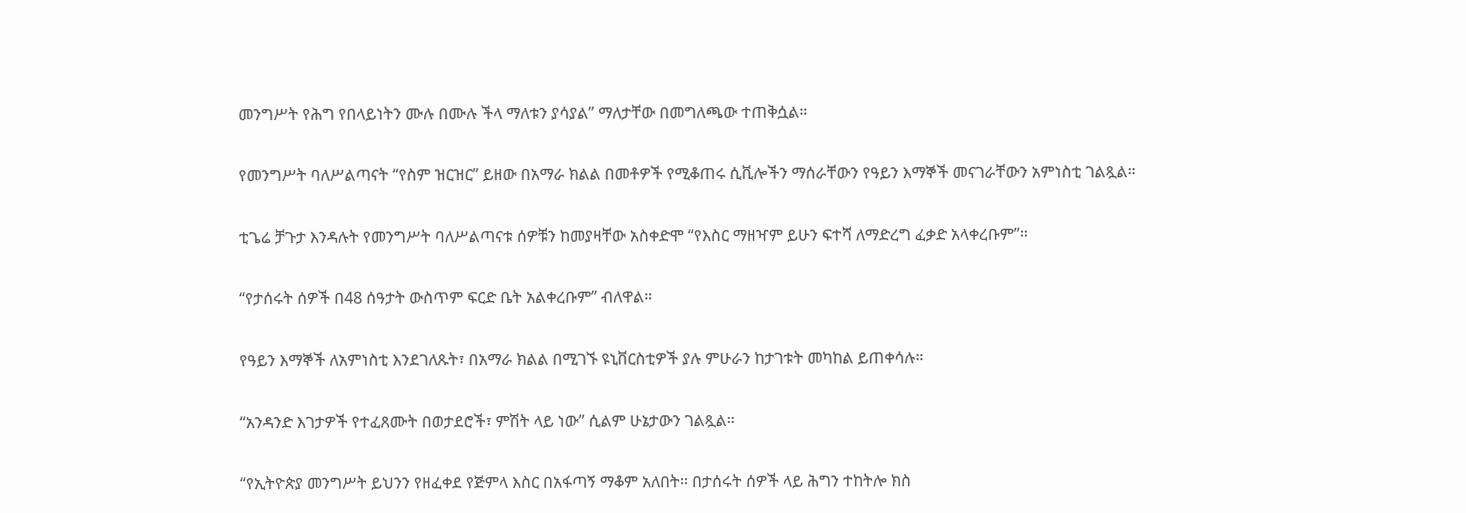መንግሥት የሕግ የበላይነትን ሙሉ በሙሉ ችላ ማለቱን ያሳያል” ማለታቸው በመግለጫው ተጠቅሷል።

የመንግሥት ባለሥልጣናት “የስም ዝርዝር” ይዘው በአማራ ክልል በመቶዎች የሚቆጠሩ ሲቪሎችን ማሰራቸውን የዓይን እማኞች መናገራቸውን አምነስቲ ገልጿል።

ቲጌሬ ቻጉታ እንዳሉት የመንግሥት ባለሥልጣናቱ ሰዎቹን ከመያዛቸው አስቀድሞ “የእስር ማዘዣም ይሁን ፍተሻ ለማድረግ ፈቃድ አላቀረቡም”።

“የታሰሩት ሰዎች በ48 ሰዓታት ውስጥም ፍርድ ቤት አልቀረቡም” ብለዋል።

የዓይን እማኞች ለአምነስቲ እንደገለጹት፣ በአማራ ክልል በሚገኙ ዩኒቨርስቲዎች ያሉ ምሁራን ከታገቱት መካከል ይጠቀሳሉ።

“አንዳንድ እገታዎች የተፈጸሙት በወታደሮች፣ ምሽት ላይ ነው” ሲልም ሁኔታውን ገልጿል።

“የኢትዮጵያ መንግሥት ይህንን የዘፈቀደ የጅምላ እስር በአፋጣኝ ማቆም አለበት። በታሰሩት ሰዎች ላይ ሕግን ተከትሎ ክስ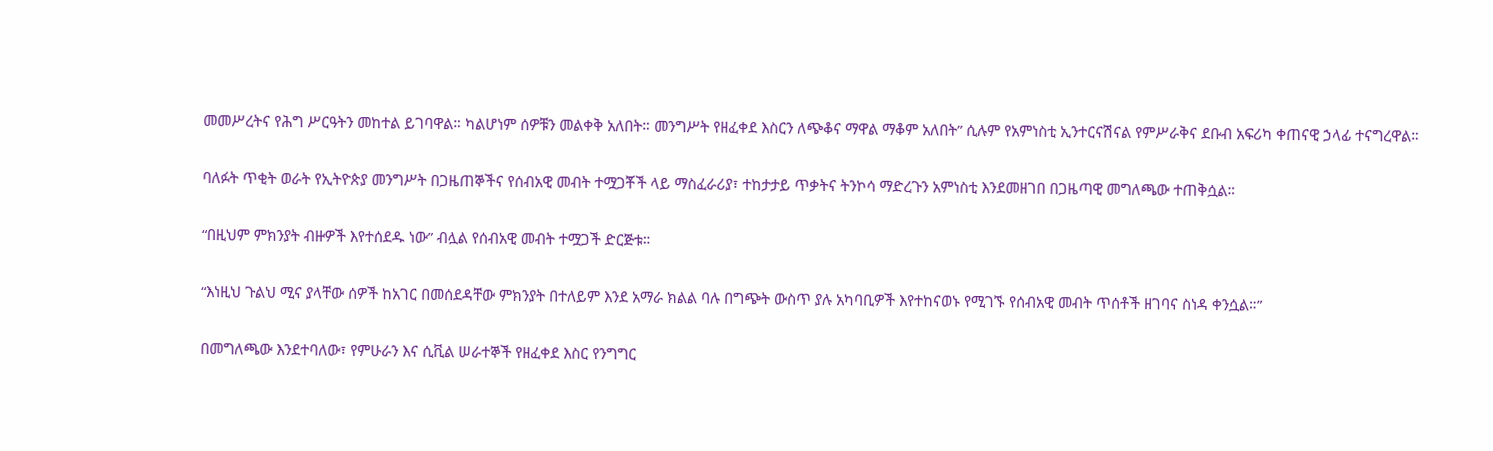መመሥረትና የሕግ ሥርዓትን መከተል ይገባዋል። ካልሆነም ሰዎቹን መልቀቅ አለበት። መንግሥት የዘፈቀደ እስርን ለጭቆና ማዋል ማቆም አለበት” ሲሉም የአምነስቲ ኢንተርናሽናል የምሥራቅና ደቡብ አፍሪካ ቀጠናዊ ኃላፊ ተናግረዋል።

ባለፉት ጥቂት ወራት የኢትዮጵያ መንግሥት በጋዜጠኞችና የሰብአዊ መብት ተሟጋቾች ላይ ማስፈራሪያ፣ ተከታታይ ጥቃትና ትንኮሳ ማድረጉን አምነስቲ እንደመዘገበ በጋዜጣዊ መግለጫው ተጠቅሷል።

“በዚህም ምክንያት ብዙዎች እየተሰደዱ ነው” ብሏል የሰብአዊ መብት ተሟጋች ድርጅቱ።

“እነዚህ ጉልህ ሚና ያላቸው ሰዎች ከአገር በመሰደዳቸው ምክንያት በተለይም እንደ አማራ ክልል ባሉ በግጭት ውስጥ ያሉ አካባቢዎች እየተከናወኑ የሚገኙ የሰብአዊ መብት ጥሰቶች ዘገባና ስነዳ ቀንሷል።”

በመግለጫው እንደተባለው፣ የምሁራን እና ሲቪል ሠራተኞች የዘፈቀደ እስር የንግግር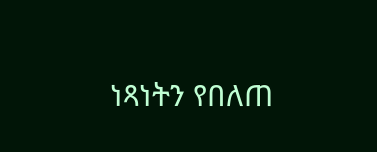ነጻነትን የበለጠ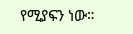የሚያፍን ነው።